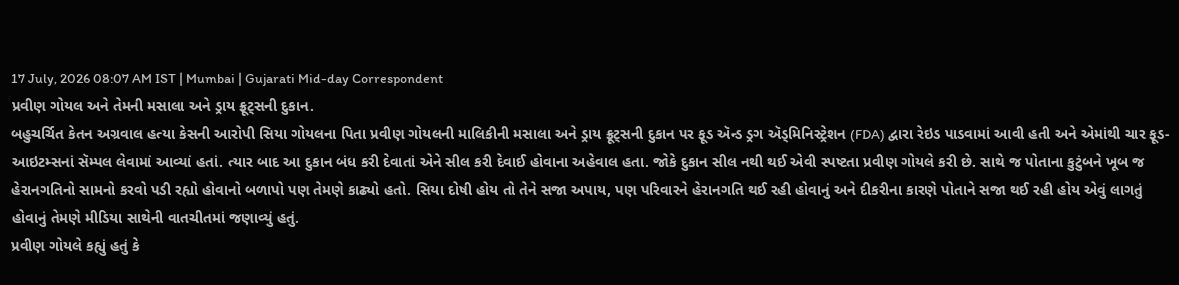17 July, 2026 08:07 AM IST | Mumbai | Gujarati Mid-day Correspondent
પ્રવીણ ગોયલ અને તેમની મસાલા અને ડ્રાય ફ્રૂટ્સની દુકાન.
બહુચર્ચિત કેતન અગ્રવાલ હત્યા કેસની આરોપી સિયા ગોયલના પિતા પ્રવીણ ગોયલની માલિકીની મસાલા અને ડ્રાય ફ્રૂટ્સની દુકાન પર ફૂડ ઍન્ડ ડ્રગ ઍડ્મિનિસ્ટ્રેશન (FDA) દ્વારા રેઇડ પાડવામાં આવી હતી અને એમાંથી ચાર ફૂડ-આઇટમ્સનાં સૅમ્પલ લેવામાં આવ્યાં હતાં. ત્યાર બાદ આ દુકાન બંધ કરી દેવાતાં એને સીલ કરી દેવાઈ હોવાના અહેવાલ હતા. જોકે દુકાન સીલ નથી થઈ એવી સ્પષ્ટતા પ્રવીણ ગોયલે કરી છે. સાથે જ પોતાના કુટુંબને ખૂબ જ હેરાનગતિનો સામનો કરવો પડી રહ્યો હોવાનો બળાપો પણ તેમણે કાઢ્યો હતો. સિયા દોષી હોય તો તેને સજા અપાય, પણ પરિવારને હેરાનગતિ થઈ રહી હોવાનું અને દીકરીના કારણે પોતાને સજા થઈ રહી હોય એવું લાગતું હોવાનું તેમણે મીડિયા સાથેની વાતચીતમાં જણાવ્યું હતું.
પ્રવીણ ગોયલે કહ્યું હતું કે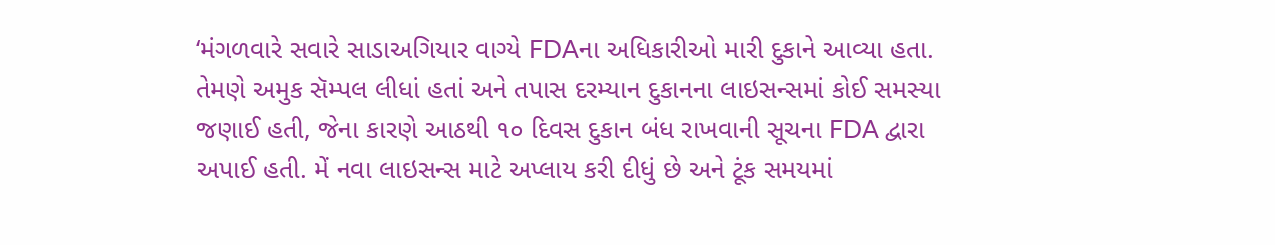‘મંગળવારે સવારે સાડાઅગિયાર વાગ્યે FDAના અધિકારીઓ મારી દુકાને આવ્યા હતા. તેમણે અમુક સૅમ્પલ લીધાં હતાં અને તપાસ દરમ્યાન દુકાનના લાઇસન્સમાં કોઈ સમસ્યા જણાઈ હતી, જેના કારણે આઠથી ૧૦ દિવસ દુકાન બંધ રાખવાની સૂચના FDA દ્વારા અપાઈ હતી. મેં નવા લાઇસન્સ માટે અપ્લાય કરી દીધું છે અને ટૂંક સમયમાં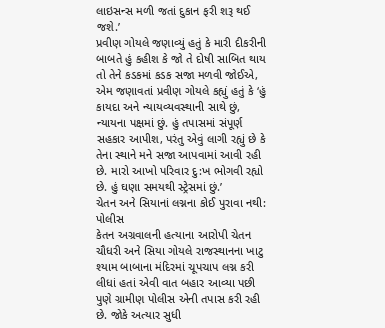લાઇસન્સ મળી જતાં દુકાન ફરી શરૂ થઈ જશે.’
પ્રવીણ ગોયલે જણાવ્યું હતું કે મારી દીકરીની બાબતે હું કહીશ કે જો તે દોષી સાબિત થાય તો તેને કડકમાં કડક સજા મળવી જોઈએ, એમ જણાવતાં પ્રવીણ ગોયલે કહ્યું હતું કે ‘હું કાયદા અને ન્યાયવ્યવસ્થાની સાથે છું, ન્યાયના પક્ષમાં છું. હું તપાસમાં સંપૂર્ણ સહકાર આપીશ, પરંતુ એવું લાગી રહ્યું છે કે તેના સ્થાને મને સજા આપવામાં આવી રહી છે. મારો આખો પરિવાર દુ:ખ ભોગવી રહ્યો છે. હું ઘણા સમયથી સ્ટ્રેસમાં છું.’
ચેતન અને સિયાનાં લગ્નના કોઈ પુરાવા નથી: પોલીસ
કેતન અગ્રવાલની હત્યાના આરોપી ચેતન ચૌધરી અને સિયા ગોયલે રાજસ્થાનના ખાટુ શ્યામ બાબાના મંદિરમાં ચૂપચાપ લગ્ન કરી લીધાં હતાં એવી વાત બહાર આવ્યા પછી પુણે ગ્રામીણ પોલીસ એની તપાસ કરી રહી છે. જોકે અત્યાર સુધી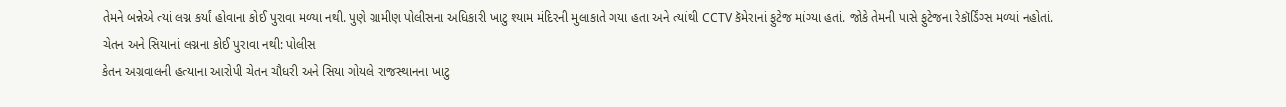તેમને બન્નેએ ત્યાં લગ્ન કર્યાં હોવાના કોઈ પુરાવા મળ્યા નથી. પુણે ગ્રામીણ પોલીસના અધિકારી ખાટુ શ્યામ મંદિરની મુલાકાતે ગયા હતા અને ત્યાંથી CCTV કૅમેરાનાં ફુટેજ માંગ્યા હતાં. જોકે તેમની પાસે ફુટેજના રેકૉર્ડિંગ્સ મળ્યાં નહોતાં.
ચેતન અને સિયાનાં લગ્નના કોઈ પુરાવા નથી: પોલીસ
કેતન અગ્રવાલની હત્યાના આરોપી ચેતન ચૌધરી અને સિયા ગોયલે રાજસ્થાનના ખાટુ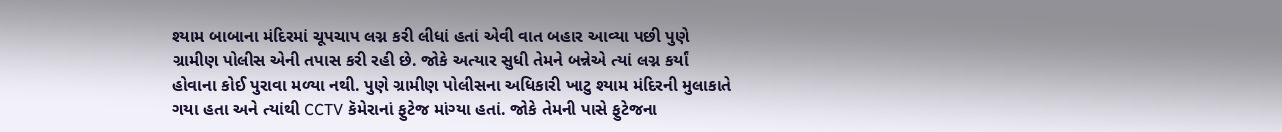શ્યામ બાબાના મંદિરમાં ચૂપચાપ લગ્ન કરી લીધાં હતાં એવી વાત બહાર આવ્યા પછી પુણે ગ્રામીણ પોલીસ એની તપાસ કરી રહી છે. જોકે અત્યાર સુધી તેમને બન્નેએ ત્યાં લગ્ન કર્યાં હોવાના કોઈ પુરાવા મળ્યા નથી. પુણે ગ્રામીણ પોલીસના અધિકારી ખાટુ શ્યામ મંદિરની મુલાકાતે ગયા હતા અને ત્યાંથી CCTV કૅમેરાનાં ફુટેજ માંગ્યા હતાં. જોકે તેમની પાસે ફુટેજના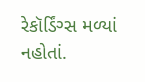રેકૉર્ડિંગ્સ મળ્યાં નહોતાં.